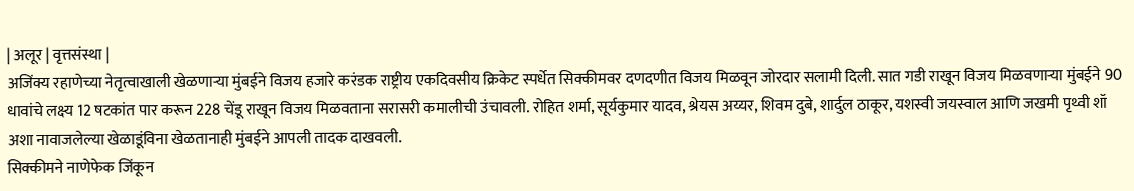| अलूर | वृत्तसंस्था |
अजिंक्य रहाणेच्या नेतृत्वाखाली खेळणाऱ्या मुंबईने विजय हजारे करंडक राष्ट्रीय एकदिवसीय क्रिकेट स्पर्धेत सिक्कीमवर दणदणीत विजय मिळवून जोरदार सलामी दिली. सात गडी राखून विजय मिळवणाऱ्या मुंबईने 90 धावांचे लक्ष्य 12 षटकांत पार करून 228 चेंडू राखून विजय मिळवताना सरासरी कमालीची उंचावली. रोहित शर्मा, सूर्यकुमार यादव, श्रेयस अय्यर, शिवम दुबे, शार्दुल ठाकूर, यशस्वी जयस्वाल आणि जखमी पृथ्वी शॉ अशा नावाजलेल्या खेळाडूंविना खेळतानाही मुंबईने आपली तादक दाखवली.
सिक्कीमने नाणेफेक जिंकून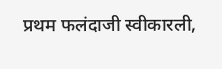प्रथम फलंदाजी स्वीकारली,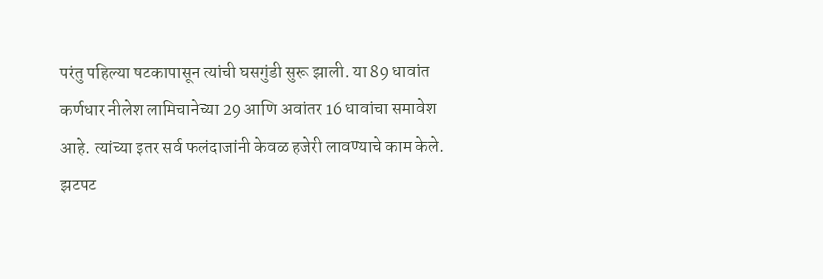परंतु पहिल्या षटकापासून त्यांची घसगुंडी सुरू झाली. या 89 धावांत कर्णधार नीलेश लामिचानेच्या 29 आणि अवांतर 16 धावांचा समावेश आहे. त्यांच्या इतर सर्व फलंदाजांनी केवळ हजेरी लावण्याचे काम केले. झटपट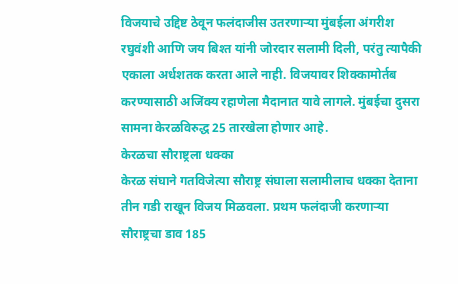विजयाचे उद्दिष्ट ठेवून फलंदाजीस उतरणाऱ्या मुंबईला अंगरीश रघुवंशी आणि जय बिश्त यांनी जोरदार सलामी दिली, परंतु त्यापैकी एकाला अर्धशतक करता आले नाही. विजयावर शिक्कामोर्तब करण्यासाठी अजिंक्य रहाणेला मैदानात यावे लागले. मुंबईचा दुसरा सामना केरळविरुद्ध 25 तारखेला होणार आहे.
केरळचा सौराष्ट्रला धक्का
केरळ संघाने गतविजेत्या सौराष्ट्र संघाला सलामीलाच धक्का देताना तीन गडी राखून विजय मिळवला. प्रथम फलंदाजी करणाऱ्या सौराष्ट्रचा डाव 185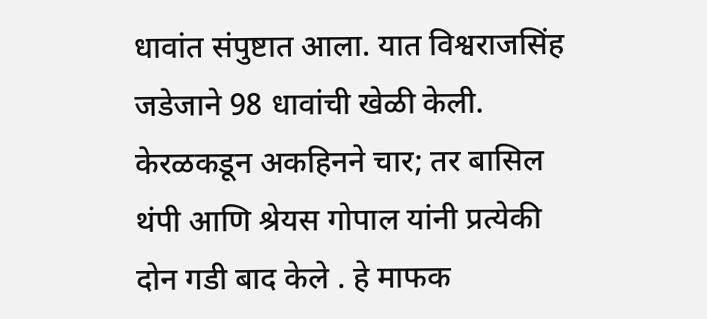धावांत संपुष्टात आला. यात विश्वराजसिंह जडेजाने 98 धावांची खेळी केली. केरळकडून अकहिनने चार; तर बासिल थंपी आणि श्रेयस गोपाल यांनी प्रत्येकी दोन गडी बाद केले . हे माफक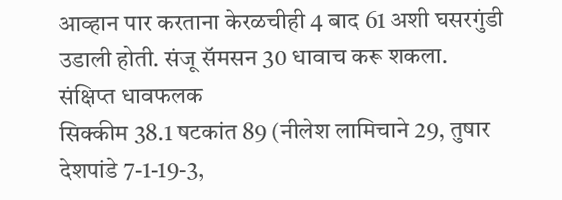आव्हान पार करताना केरळचीही 4 बाद 61 अशी घसरगुंडी उडाली होती. संजू सॅमसन 30 धावाच करू शकला.
संक्षिप्त धावफलक
सिक्कीम 38.1 षटकांत 89 (नीलेश लामिचाने 29, तुषार देशपांडे 7-1-19-3,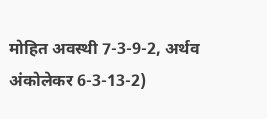मोहित अवस्थी 7-3-9-2, अर्थव अंकोलेकर 6-3-13-2)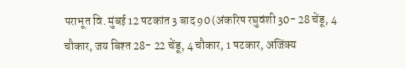पराभूत वि. मुंबई 12 षटकांत 3 बाद 90 (अंकरिष रघुवंशी 30- 28 चेंडू, 4 चौकार, जय बिश्त 28- 22 चेंडू, 4 चौकार, 1 षटकार, अजिंक्य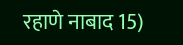रहाणे नाबाद 15)